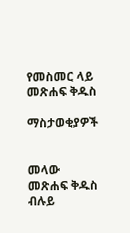የመስመር ላይ መጽሐፍ ቅዱስ

ማስታወቂያዎች


መላው መጽሐፍ ቅዱስ ብሉይ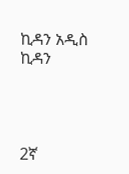ኪዳን አዲስ ኪዳን




2ኛ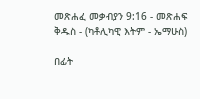መጽሐፈ መቃብያን 9:16 - መጽሐፍ ቅዱስ - (ካቶሊካዊ እትም - ኤማሁስ)

በፊት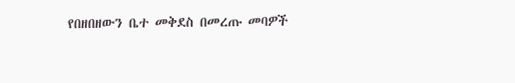የበዘበዘውን ቤተ መቅደስ በመረጡ መባዎች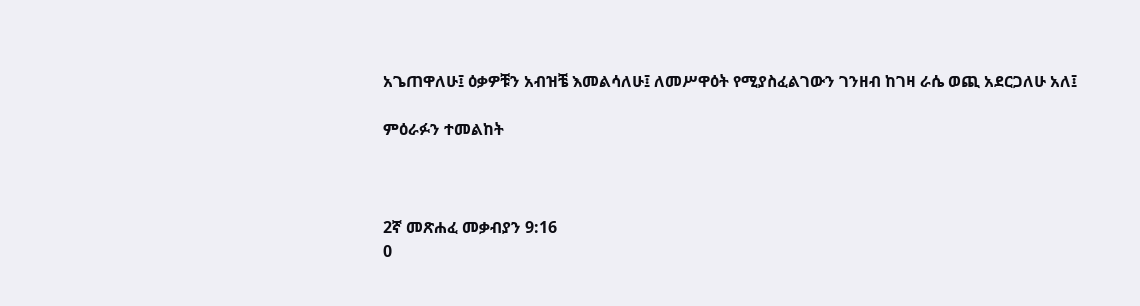አጌጠዋለሁ፤ ዕቃዎቹን አብዝቼ እመልሳለሁ፤ ለመሥዋዕት የሚያስፈልገውን ገንዘብ ከገዛ ራሴ ወጪ አደርጋለሁ አለ፤

ምዕራፉን ተመልከት



2ኛ መጽሐፈ መቃብያን 9:16
0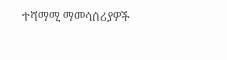ተሻማሚ ማመሳሰሪያዎች